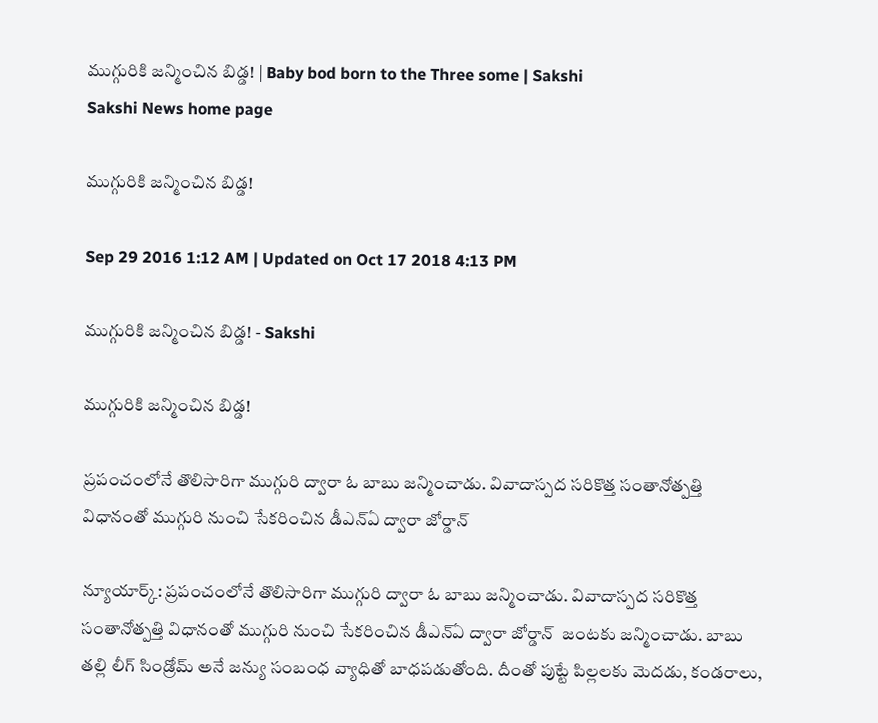ముగ్గురికి జన్మించిన బిడ్డ! | Baby bod born to the Three some | Sakshi
Sakshi News home page

ముగ్గురికి జన్మించిన బిడ్డ!

Sep 29 2016 1:12 AM | Updated on Oct 17 2018 4:13 PM

ముగ్గురికి జన్మించిన బిడ్డ! - Sakshi

ముగ్గురికి జన్మించిన బిడ్డ!

ప్రపంచంలోనే తొలిసారిగా ముగ్గురి ద్వారా ఓ బాబు జన్మించాడు. వివాదాస్పద సరికొత్త సంతానోత్పత్తి విధానంతో ముగ్గురి నుంచి సేకరించిన డీఎన్‌ఏ ద్వారా జోర్డాన్

న్యూయార్క్: ప్రపంచంలోనే తొలిసారిగా ముగ్గురి ద్వారా ఓ బాబు జన్మించాడు. వివాదాస్పద సరికొత్త సంతానోత్పత్తి విధానంతో ముగ్గురి నుంచి సేకరించిన డీఎన్‌ఏ ద్వారా జోర్డాన్  జంటకు జన్మించాడు. బాబు తల్లి లీగ్ సిండ్రోమ్ అనే జన్యు సంబంధ వ్యాధితో బాధపడుతోంది. దీంతో పుట్టే పిల్లలకు మెదడు, కండరాలు,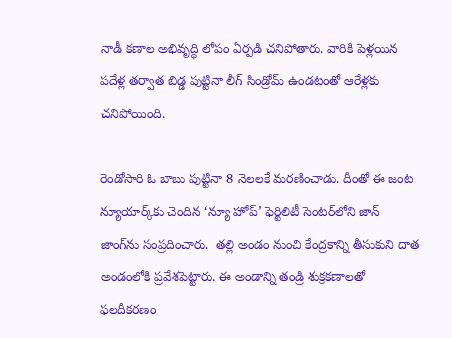నాడీ కణాల అభివృద్ధి లోపం ఏర్పడి చనిపోతారు. వారికి పెళ్లయిన పదేళ్ల తర్వాత బిడ్డ పుట్టినా లీగ్ సిండ్రోమ్ ఉండటంతో ఆరేళ్లకు చనిపోయింది.

రెండోసారి ఓ బాబు పుట్టినా 8 నెలలకే మరణించాడు. దీంతో ఈ జంట న్యూయార్క్‌కు చెందిన ‘న్యూ హోప్’ ఫెర్టిలిటీ సెంటర్‌లోని జాన్ జాంగ్‌ను సంప్రదించారు.  తల్లి అండం నుంచి కేంద్రకాన్ని తీసుకుని దాత అండంలోకి ప్రవేశపెట్టారు. ఈ అండాన్ని తండ్రి శుక్రకణాలతో ఫలదీకరణం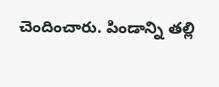చెందించారు. పిండాన్ని తల్లి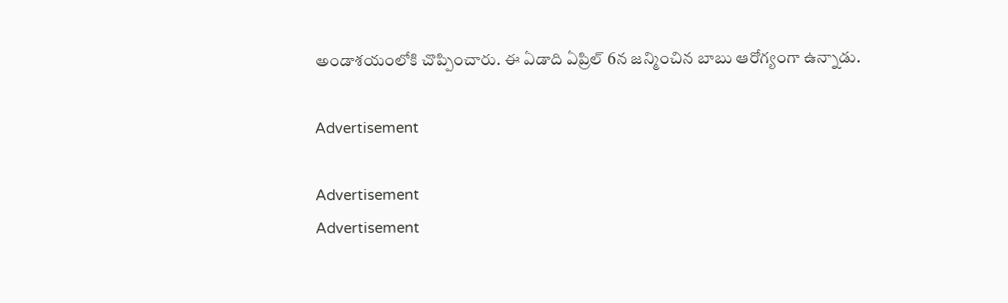అండాశయంలోకి చొప్పించారు. ఈ ఏడాది ఏప్రిల్ 6న జన్మించిన బాబు ఆరోగ్యంగా ఉన్నాడు.

Advertisement

Advertisement
Advertisement